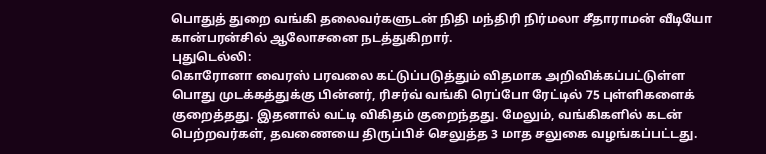பொதுத் துறை வங்கி தலைவர்களுடன் நிதி மந்திரி நிர்மலா சீதாராமன் வீடியோ கான்பரன்சில் ஆலோசனை நடத்துகிறார்.
புதுடெல்லி:
கொரோனா வைரஸ் பரவலை கட்டுப்படுத்தும் விதமாக அறிவிக்கப்பட்டுள்ள பொது முடக்கத்துக்கு பின்னர், ரிசர்வ் வங்கி ரெப்போ ரேட்டில் 75 புள்ளிகளைக் குறைத்தது. இதனால் வட்டி விகிதம் குறைந்தது. மேலும், வங்கிகளில் கடன் பெற்றவர்கள், தவணையை திருப்பிச் செலுத்த 3 மாத சலுகை வழங்கப்பட்டது.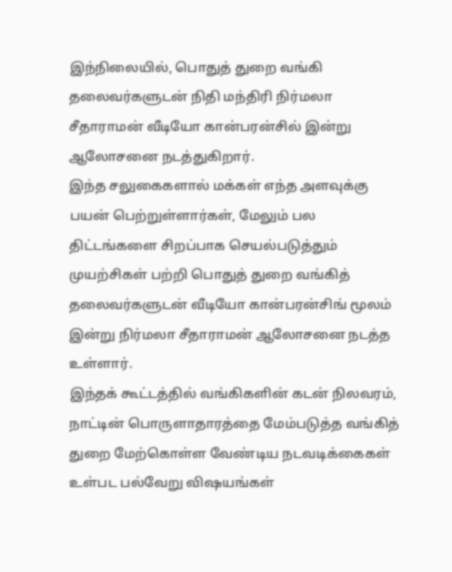இந்நிலையில், பொதுத் துறை வங்கி தலைவர்களுடன் நிதி மந்திரி நிர்மலா சீதாராமன் வீடியோ கான்பரன்சில் இன்று ஆலோசனை நடத்துகிறார்.
இந்த சலுகைகளால் மக்கள் எந்த அளவுக்கு பயன் பெற்றுள்ளார்கள், மேலும் பல திட்டங்களை சிறப்பாக செயல்படுத்தும் முயற்சிகள் பற்றி பொதுத் துறை வங்கித் தலைவர்களுடன் வீடியோ கான்பரன்சிங் மூலம் இன்று நிர்மலா சீதாராமன் ஆலோசனை நடத்த உள்ளார்.
இந்தக் கூட்டத்தில் வங்கிகளின் கடன் நிலவரம், நாட்டின் பொருளாதாரத்தை மேம்படுத்த வங்கித் துறை மேற்கொள்ள வேண்டிய நடவடிக்கைகள் உள்பட பல்வேறு விஷயங்கள்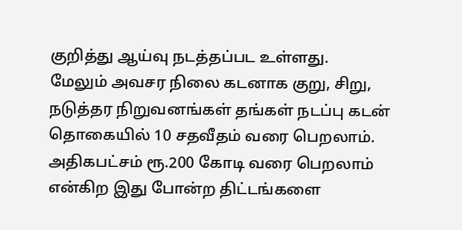குறித்து ஆய்வு நடத்தப்பட உள்ளது.
மேலும் அவசர நிலை கடனாக குறு, சிறு, நடுத்தர நிறுவனங்கள் தங்கள் நடப்பு கடன் தொகையில் 10 சதவீதம் வரை பெறலாம். அதிகபட்சம் ரூ.200 கோடி வரை பெறலாம் என்கிற இது போன்ற திட்டங்களை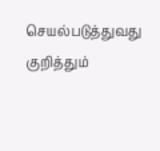செயல்படுத்துவது குறித்தும்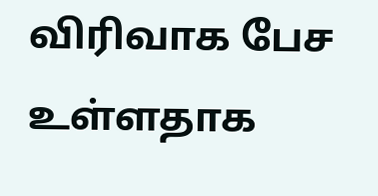விரிவாக பேச உள்ளதாக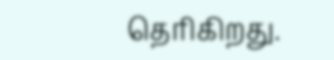தெரிகிறது.